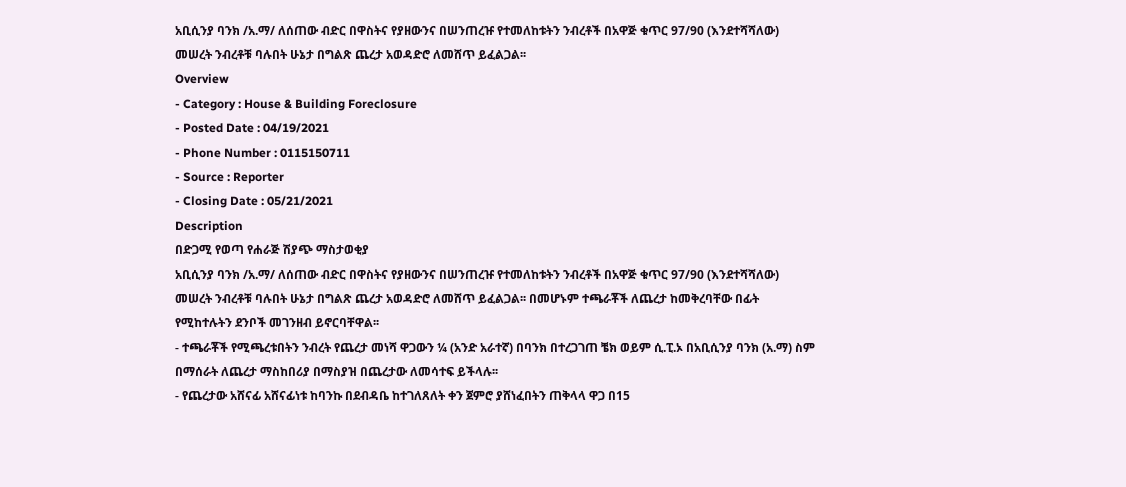አቢሲንያ ባንክ /አ.ማ/ ለሰጠው ብድር በዋስትና የያዘውንና በሠንጠረዡ የተመለከቱትን ንብረቶች በአዋጅ ቁጥር 97/90 (እንደተሻሻለው) መሠረት ንብረቶቹ ባሉበት ሁኔታ በግልጽ ጨረታ አወዳድሮ ለመሸጥ ይፈልጋል፡፡
Overview
- Category : House & Building Foreclosure
- Posted Date : 04/19/2021
- Phone Number : 0115150711
- Source : Reporter
- Closing Date : 05/21/2021
Description
በድጋሚ የወጣ የሐራጅ ሽያጭ ማስታወቂያ
አቢሲንያ ባንክ /አ.ማ/ ለሰጠው ብድር በዋስትና የያዘውንና በሠንጠረዡ የተመለከቱትን ንብረቶች በአዋጅ ቁጥር 97/90 (እንደተሻሻለው) መሠረት ንብረቶቹ ባሉበት ሁኔታ በግልጽ ጨረታ አወዳድሮ ለመሸጥ ይፈልጋል፡፡ በመሆኑም ተጫራቾች ለጨረታ ከመቅረባቸው በፊት የሚከተሉትን ደንቦች መገንዘብ ይኖርባቸዋል፡፡
- ተጫራቾች የሚጫረቱበትን ንብረት የጨረታ መነሻ ዋጋውን ¼ (አንድ አራተኛ) በባንክ በተረጋገጠ ቼክ ወይም ሲ.ፒ.ኦ በአቢሲንያ ባንክ (አ.ማ) ስም በማሰራት ለጨረታ ማስከበሪያ በማስያዝ በጨረታው ለመሳተፍ ይችላሉ፡፡
- የጨረታው አሸናፊ አሸናፊነቱ ከባንኩ በደብዳቤ ከተገለጸለት ቀን ጀምሮ ያሸነፈበትን ጠቅላላ ዋጋ በ15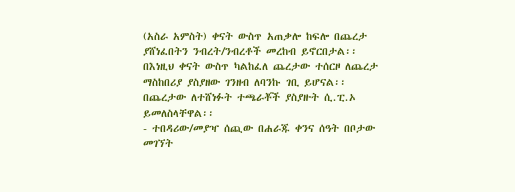(አስራ አምስት) ቀናት ውስጥ አጠቃሎ ከፍሎ በጨረታ ያሸነፈበትን ንብረት/ንብረቶች መረከብ ይኖርበታል፡፡ በእነዚህ ቀናት ውስጥ ካልከፈለ ጨረታው ተሰርዞ ለጨረታ ማስከበሪያ ያስያዘው ገንዘብ ለባንኩ ገቢ ይሆናል፡፡ በጨረታው ለተሸነፉት ተጫራቾች ያስያዙት ሲ.ፒ.ኦ ይመለስላቸዋል፡፡
- ተበዳሪው/መያዣ ሰጪው በሐራጁ ቀንና ሰዓት በቦታው መገኘት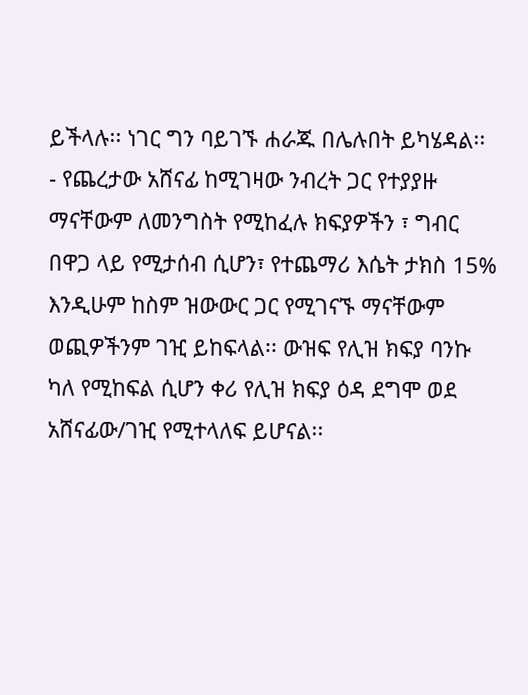ይችላሉ፡፡ ነገር ግን ባይገኙ ሐራጁ በሌሉበት ይካሄዳል፡፡
- የጨረታው አሸናፊ ከሚገዛው ንብረት ጋር የተያያዙ ማናቸውም ለመንግስት የሚከፈሉ ክፍያዎችን ፣ ግብር በዋጋ ላይ የሚታሰብ ሲሆን፣ የተጨማሪ እሴት ታክስ 15% እንዲሁም ከስም ዝውውር ጋር የሚገናኙ ማናቸውም ወጪዎችንም ገዢ ይከፍላል፡፡ ውዝፍ የሊዝ ክፍያ ባንኩ ካለ የሚከፍል ሲሆን ቀሪ የሊዝ ክፍያ ዕዳ ደግሞ ወደ አሸናፊው/ገዢ የሚተላለፍ ይሆናል፡፡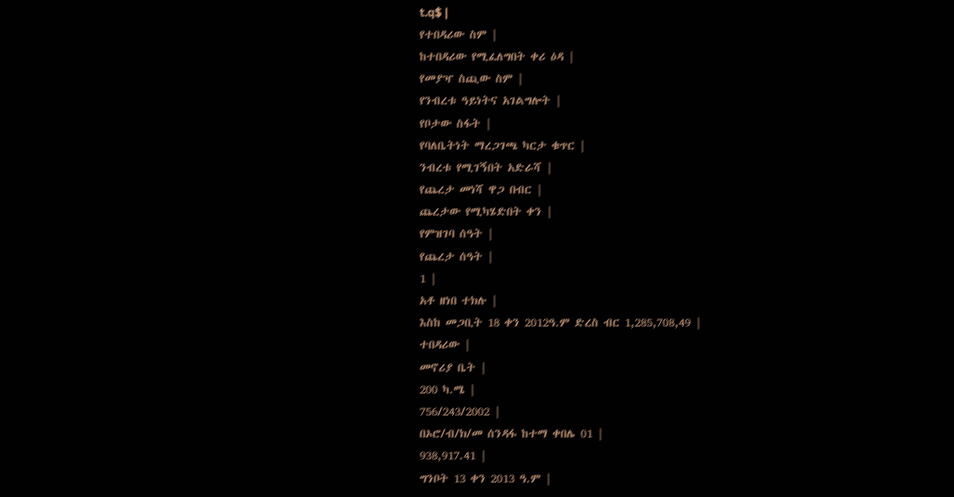t.q$ |
የተበዳሪው ስም |
ከተበዳሪው የሚፈለግበት ቀሪ ዕዳ |
የመያዣ ስጪው ስም |
የንብረቱ ዓይነትና አገልግሎት |
የቦታው ስፋት |
የባለቤትነት ማረጋገጫ ካርታ ቁጥር |
ንብረቱ የሚገኝበት አድራሻ |
የጨረታ መነሻ ዋጋ በብር |
ጨረታው የሚካሄድበት ቀን |
የምዝገባ ሰዓት |
የጨረታ ሰዓት |
1 |
አቶ ዘነበ ተክሉ |
እስከ መጋቢት 18 ቀን 2012ዓ.ም ድረስ ብር 1,285,708,49 |
ተበዳሪው |
መኖሪያ ቤት |
200 ካ.ሜ |
756/243/2002 |
በኦሮ/ብ/ክ/መ ሰንዳፋ ከተማ ቀበሌ 01 |
938,917.41 |
ግንቦት 13 ቀን 2013 ዓ.ም |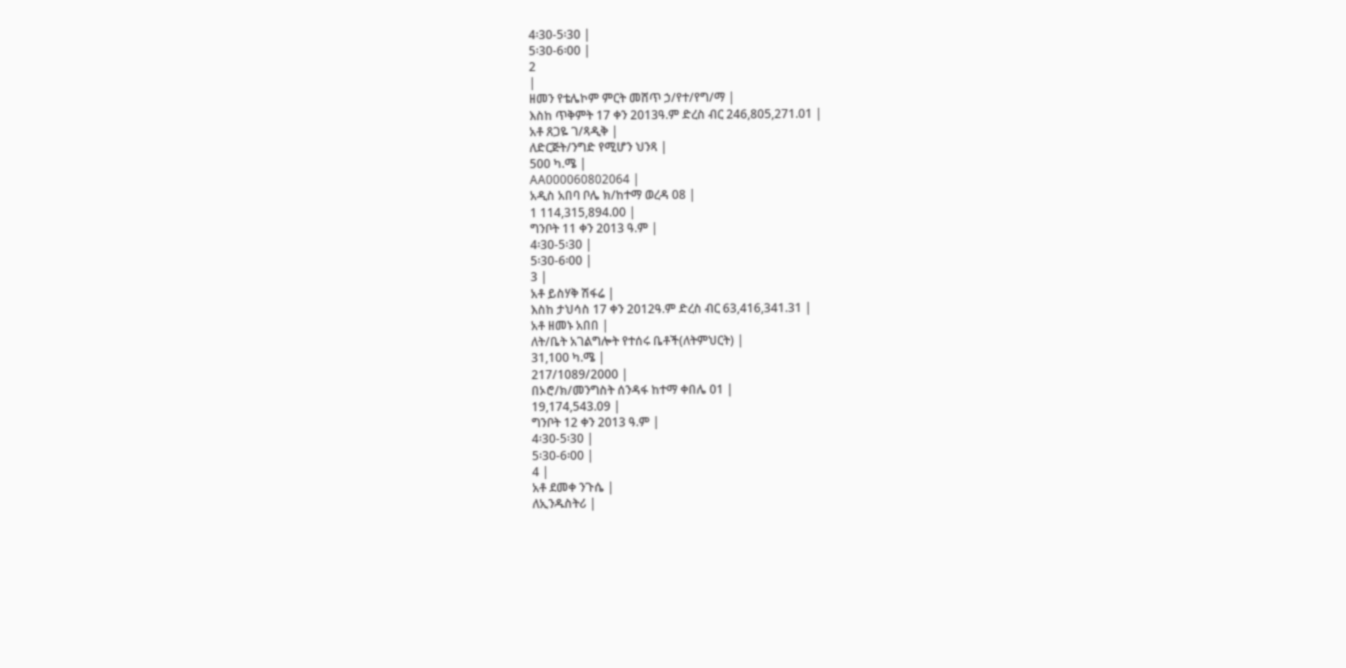4፡30-5፡30 |
5፡30-6፡00 |
2
|
ዘመን የቴሌኮም ምርት መሸጥ ኃ/የተ/የግ/ማ |
እስከ ጥቅምት 17 ቀን 2013ዓ.ም ድረስ ብር 246,805,271.01 |
አቶ ጸጋዬ ገ/ጻዲቅ |
ለድርጅት/ንግድ የሚሆን ህንጻ |
500 ካ.ሜ |
AA000060802064 |
አዲስ አበባ ቦሌ ክ/ከተማ ወረዳ 08 |
1 114,315,894.00 |
ግንቦት 11 ቀን 2013 ዓ.ም |
4፡30-5፡30 |
5፡30-6፡00 |
3 |
አቶ ይስሃቅ ሽፋሬ |
እስከ ታህሳስ 17 ቀን 2012ዓ.ም ድረስ ብር 63,416,341.31 |
አቶ ዘመኑ አበበ |
ለት/ቤት አገልግሎት የተሰሩ ቤቶች(ለትምህርት) |
31,100 ካ.ሜ |
217/1089/2000 |
በኦሮ/ክ/መንግስት ሰንዳፋ ከተማ ቀበሌ 01 |
19,174,543.09 |
ግንቦት 12 ቀን 2013 ዓ.ም |
4፡30-5፡30 |
5፡30-6፡00 |
4 |
አቶ ደመቀ ንጉሴ |
ለኢንዱስትሪ |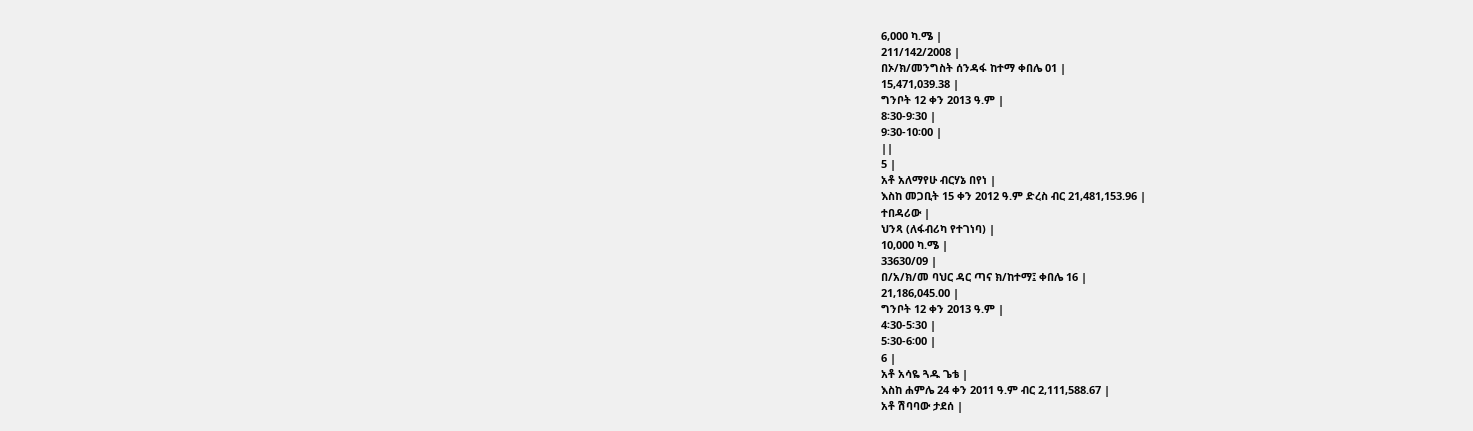6,000 ካ.ሜ |
211/142/2008 |
በኦ/ክ/መንግስት ሰንዳፋ ከተማ ቀበሌ 01 |
15,471,039.38 |
ግንቦት 12 ቀን 2013 ዓ.ም |
8፡30-9፡30 |
9፡30-10፡00 |
||
5 |
አቶ አለማየሁ ብርሃኔ በየነ |
እስከ መጋቢት 15 ቀን 2012 ዓ.ም ድረስ ብር 21,481,153.96 |
ተበዳሪው |
ህንጻ (ለፋብሪካ የተገነባ) |
10,000 ካ.ሜ |
33630/09 |
በ/አ/ክ/መ ባህር ዳር ጣና ክ/ከተማ፤ ቀበሌ 16 |
21,186,045.00 |
ግንቦት 12 ቀን 2013 ዓ.ም |
4፡30-5፡30 |
5፡30-6፡00 |
6 |
አቶ አሳዬ ጓዱ ጌቴ |
እስከ ሐምሌ 24 ቀን 2011 ዓ.ም ብር 2,111,588.67 |
አቶ ሽባባው ታደሰ |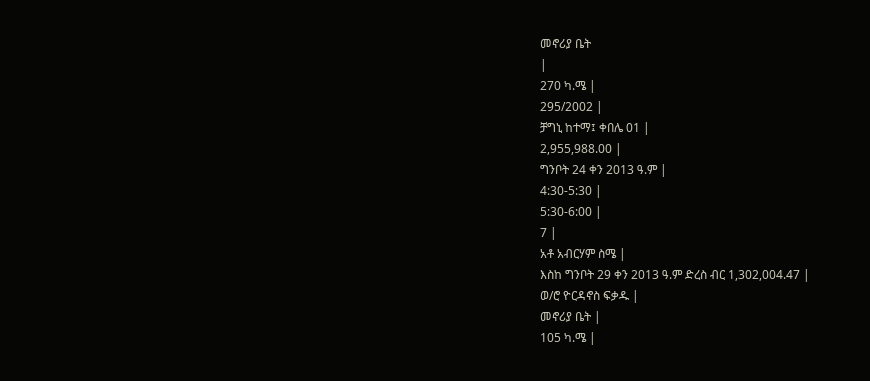መኖሪያ ቤት
|
270 ካ.ሜ |
295/2002 |
ቻግኒ ከተማ፤ ቀበሌ 01 |
2,955,988.00 |
ግንቦት 24 ቀን 2013 ዓ.ም |
4:30-5:30 |
5:30-6:00 |
7 |
አቶ አብርሃም ስሜ |
እስከ ግንቦት 29 ቀን 2013 ዓ.ም ድረስ ብር 1,302,004.47 |
ወ/ሮ ዮርዳኖስ ፍቃዱ |
መኖሪያ ቤት |
105 ካ.ሜ |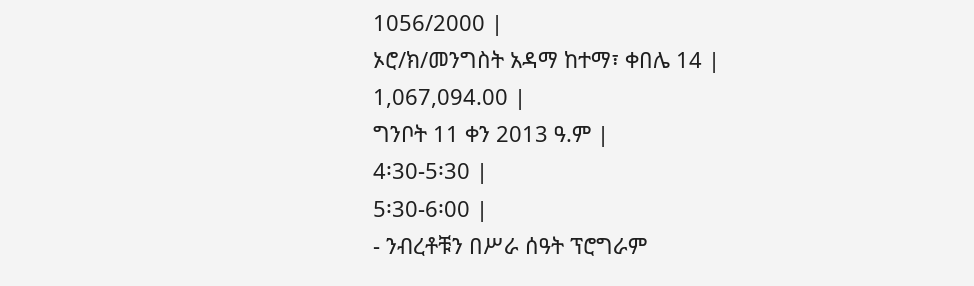1056/2000 |
ኦሮ/ክ/መንግስት አዳማ ከተማ፣ ቀበሌ 14 |
1,067,094.00 |
ግንቦት 11 ቀን 2013 ዓ.ም |
4፡30-5፡30 |
5፡30-6፡00 |
- ንብረቶቹን በሥራ ሰዓት ፕሮግራም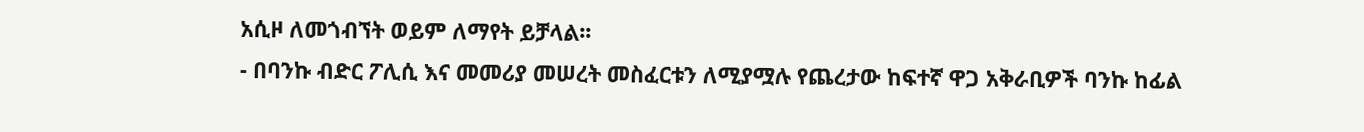አሲዞ ለመጎብኘት ወይም ለማየት ይቻላል፡፡
- በባንኩ ብድር ፖሊሲ እና መመሪያ መሠረት መስፈርቱን ለሚያሟሉ የጨረታው ከፍተኛ ዋጋ አቅራቢዎች ባንኩ ከፊል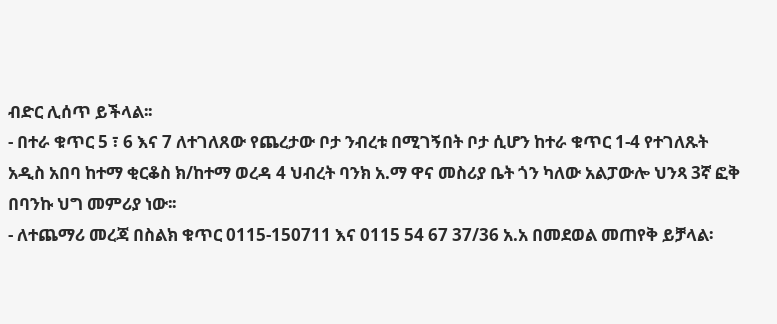ብድር ሊሰጥ ይችላል፡፡
- በተራ ቁጥር 5 ፣ 6 እና 7 ለተገለጸው የጨረታው ቦታ ንብረቱ በሚገኝበት ቦታ ሲሆን ከተራ ቁጥር 1-4 የተገለጹት አዲስ አበባ ከተማ ቂርቆስ ክ/ከተማ ወረዳ 4 ህብረት ባንክ አ.ማ ዋና መስሪያ ቤት ጎን ካለው አልፓውሎ ህንጻ 3ኛ ፎቅ በባንኩ ህግ መምሪያ ነው፡፡
- ለተጨማሪ መረጃ በስልክ ቁጥር 0115-150711 እና 0115 54 67 37/36 አ.አ በመደወል መጠየቅ ይቻላል፡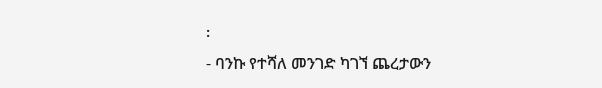፡
- ባንኩ የተሻለ መንገድ ካገኘ ጨረታውን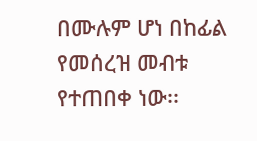በሙሉም ሆነ በከፊል የመሰረዝ መብቱ የተጠበቀ ነው፡፡